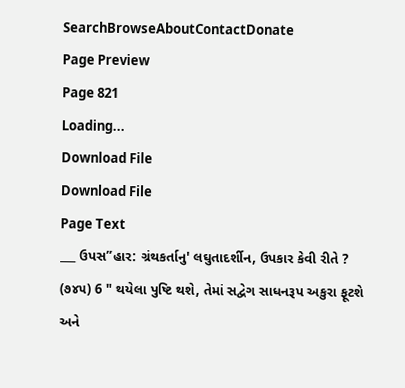SearchBrowseAboutContactDonate
Page Preview
Page 821
Loading...
Download File
Download File
Page Text
___ ઉપસ”હાર: ગ્રંથકર્તાનુ' લઘુતાદર્શીન, ઉપકાર કેવી રીતે ? (૭૪૫) 6 " થયેલા પુષ્ટિ થશે, તેમાં સદ્વેગ સાધનરૂપ અકુરા ફૂટશે અને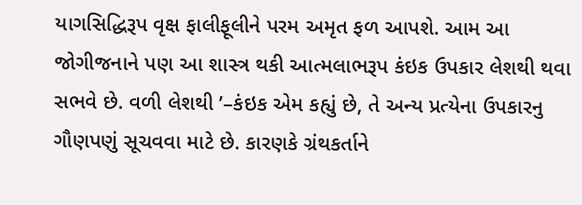યાગસિદ્ધિરૂપ વૃક્ષ ફાલીફૂલીને પરમ અમૃત ફળ આપશે. આમ આ જોગીજનાને પણ આ શાસ્ત્ર થકી આત્મલાભરૂપ કંઇક ઉપકાર લેશથી થવા સભવે છે. વળી લેશથી ’–કંઇક એમ કહ્યું છે, તે અન્ય પ્રત્યેના ઉપકારનુ ગૌણપણું સૂચવવા માટે છે. કારણકે ગ્રંથકર્તાને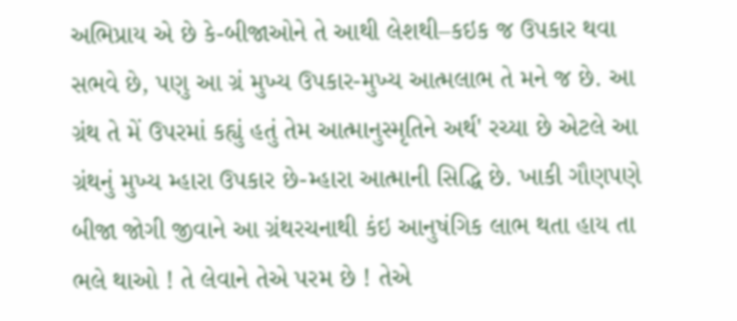અભિપ્રાય એ છે કે-બીજાઓને તે આથી લેશથી–કઇક જ ઉપકાર થવા સભવે છે, પણુ આ ગ્રં મુખ્ય ઉપકાર-મુખ્ય આત્મલાભ તે મને જ છે. આ ગ્રંથ તે મેં ઉપરમાં કહ્યું હતું તેમ આત્માનુસ્મૃતિને અર્થ' રચ્યા છે એટલે આ ગ્રંથનું મુખ્ય મ્હારા ઉપકાર છે-મ્હારા આત્માની સિદ્ધિ છે. ખાકી ગૌણપણે બીજા જોગી જીવાને આ ગ્રંથરચનાથી કંઇ આનુષંગિક લાભ થતા હાય તા ભલે થાઓ ! તે લેવાને તેએ પરમ છે ! તેએ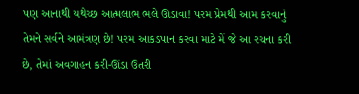પણ આનાથી યથેચ્છ આત્મલાભ ભલે ઊડાવા! પરમ પ્રેમથી આમ કરવાનું તેમને સર્વને આમંત્રણ છે! પરમ આકડપાન કરવા માટે મેં જે આ રચના કરી છે, તેમાં અવગાહન કરી-ઊંડા ઉતરી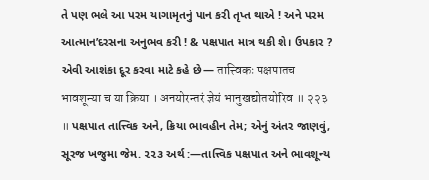તે પણ ભલે આ પરમ યાગામૃતનું પાન કરી તૃપ્ત થાએ ! અને પરમ આત્માન’દરસના અનુભવ કરી ! & પક્ષપાત માત્ર થકી શે। ઉપકાર ? એવી આશંકા દૂર કરવા માટે કહે છે— तात्त्विकः पक्षपातच भावशून्या च या क्रिया । अनयोरन्तरं ज्ञेयं भानुखद्योतयोरिव ॥ २२३ ॥ પક્ષપાત તાત્ત્વિક અને, ક્રિયા ભાવહીન તેમ; એનું અંતર જાણવું, સૂરજ ખજુમા જેમ. ૨૨૩ અર્થ :—તાત્ત્વિક પક્ષપાત અને ભાવશૂન્ય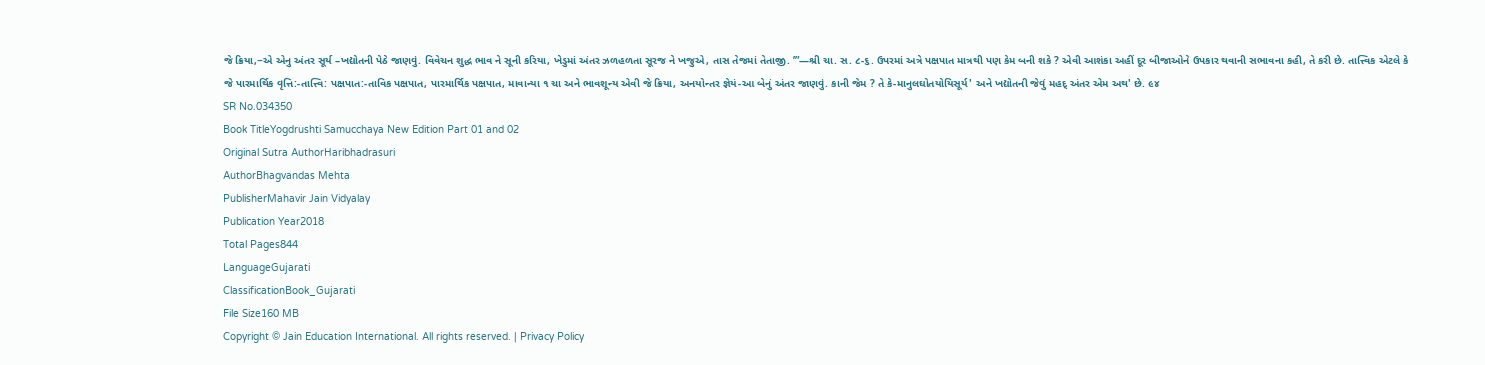જે ક્રિયા,−એ એનુ અંતર સૂર્ય –ખદ્યોતની પેઠે જાણવું. વિવેચન શુદ્ધ ભાવ ને સૂની કરિયા, ખેડુમાં અંતર ઝળહળતા સૂરજ ને ખજુએ, તાસ તેજમાં તેતાજી. ’”—શ્રી ચા. સ. ૮-૬. ઉપરમાં અત્રે પક્ષપાત માત્રથી પણ કેમ બની શકે ? એવી આશંકા અહીં દૂર બીજાઓને ઉપકાર થવાની સભાવના કહી, તે કરી છે. તાત્ત્વિક એટલે કે જે પારમાર્થિક વૃત્તિ:-તાત્ત્વિ: પક્ષપાત:-તાવિક પક્ષપાત, પારમાર્થિક પક્ષપાત, માવાન્યા ૧ ચા અને ભાવશૂન્ય એવી જે ક્રિયા, અનયોન્તર જ્ઞેયં-આ બેનું અંતર જાણવું. કાની જેમ ? તે કે-માનુલઘોતયોયિસૂર્ય' અને ખદ્યોતની જેવું મહદ્ અંતર એમ અથ' છે. ૯૪
SR No.034350
Book TitleYogdrushti Samucchaya New Edition Part 01 and 02
Original Sutra AuthorHaribhadrasuri
AuthorBhagvandas Mehta
PublisherMahavir Jain Vidyalay
Publication Year2018
Total Pages844
LanguageGujarati
ClassificationBook_Gujarati
File Size160 MB
Copyright © Jain Education International. All rights reserved. | Privacy Policy